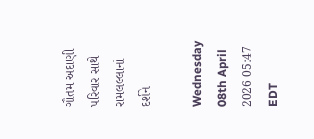ગૌતમ અદાણી પરિવાર સાથે રામલલ્લાનાં દર્શને

Wednesday 08th April 2026 05:47 EDT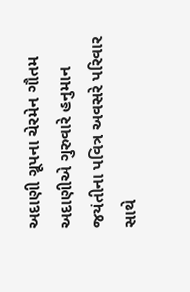અદાણી ગ્રૂપના ચેરમેન ગૌતમ અદાણીએ ગુરુવારે હનુમાન જયંતીના પવિત્ર અવસરે પરિવાર સાથે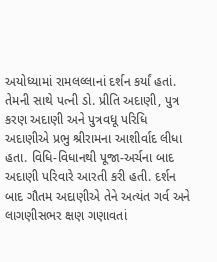અયોધ્યામાં રામલલ્લાનાં દર્શન કર્યાં હતાં. તેમની સાથે પત્ની ડો. પ્રીતિ અદાણી, પુત્ર કરણ અદાણી અને પુત્રવધૂ પરિધિ અદાણીએ પ્રભુ શ્રીરામના આશીર્વાદ લીધા હતા. વિધિ-વિધાનથી પૂજા-અર્ચના બાદ અદાણી પરિવારે આરતી કરી હતી. દર્શન બાદ ગૌતમ અદાણીએ તેને અત્યંત ગર્વ અને લાગણીસભર ક્ષણ ગણાવતાં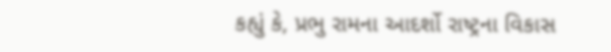કહ્યું કે, પ્રભુ રામના આદર્શો રાષ્ટ્રના વિકાસ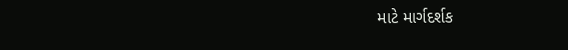માટે માર્ગદર્શક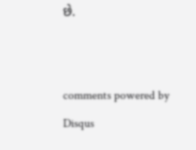છે.


comments powered by Disqus